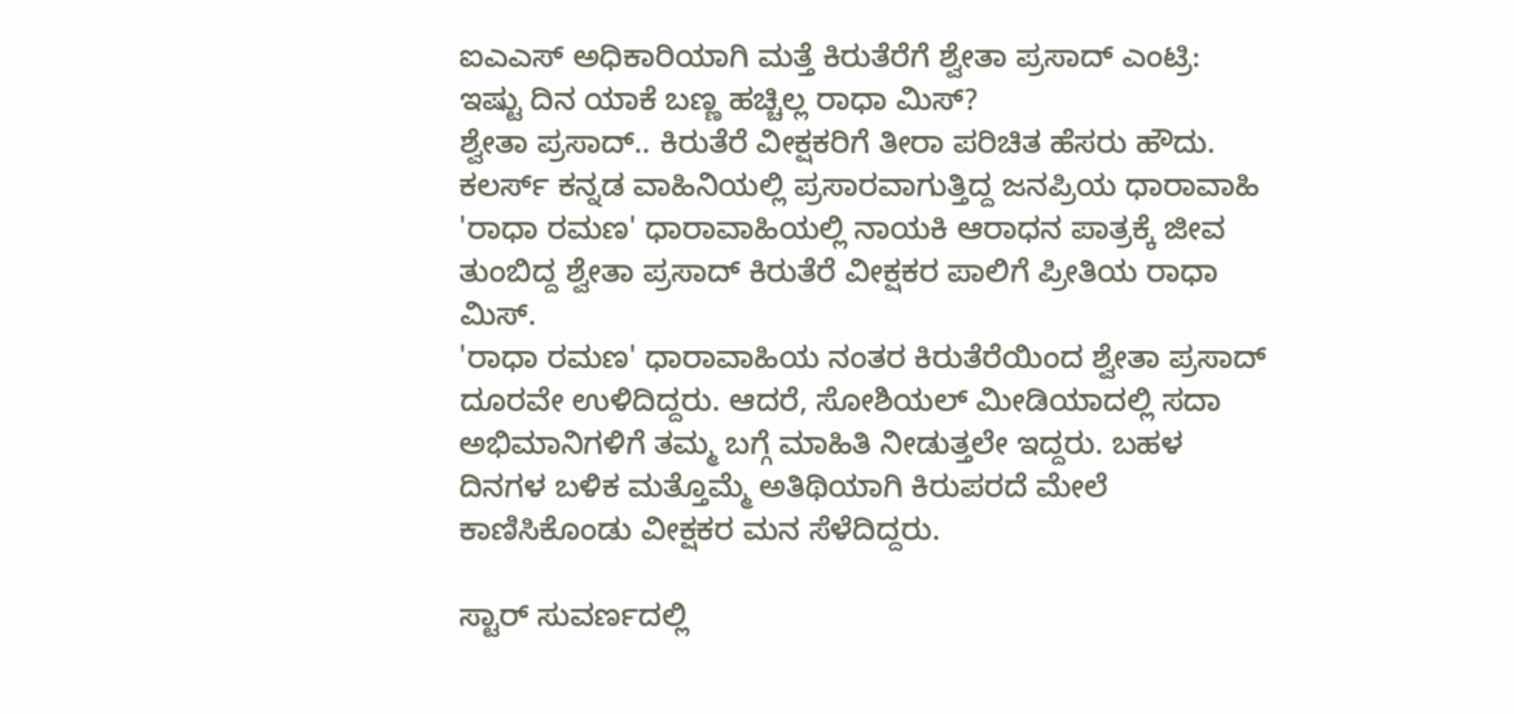ಐಎಎಸ್ ಅಧಿಕಾರಿಯಾಗಿ ಮತ್ತೆ ಕಿರುತೆರೆಗೆ ಶ್ವೇತಾ ಪ್ರಸಾದ್ ಎಂಟ್ರಿ: ಇಷ್ಟು ದಿನ ಯಾಕೆ ಬಣ್ಣ ಹಚ್ಚಿಲ್ಲ ರಾಧಾ ಮಿಸ್?
ಶ್ವೇತಾ ಪ್ರಸಾದ್.. ಕಿರುತೆರೆ ವೀಕ್ಷಕರಿಗೆ ತೀರಾ ಪರಿಚಿತ ಹೆಸರು ಹೌದು. ಕಲರ್ಸ್ ಕನ್ನಡ ವಾಹಿನಿಯಲ್ಲಿ ಪ್ರಸಾರವಾಗುತ್ತಿದ್ದ ಜನಪ್ರಿಯ ಧಾರಾವಾಹಿ 'ರಾಧಾ ರಮಣ' ಧಾರಾವಾಹಿಯಲ್ಲಿ ನಾಯಕಿ ಆರಾಧನ ಪಾತ್ರಕ್ಕೆ ಜೀವ ತುಂಬಿದ್ದ ಶ್ವೇತಾ ಪ್ರಸಾದ್ ಕಿರುತೆರೆ ವೀಕ್ಷಕರ ಪಾಲಿಗೆ ಪ್ರೀತಿಯ ರಾಧಾ ಮಿಸ್.
'ರಾಧಾ ರಮಣ' ಧಾರಾವಾಹಿಯ ನಂತರ ಕಿರುತೆರೆಯಿಂದ ಶ್ವೇತಾ ಪ್ರಸಾದ್ ದೂರವೇ ಉಳಿದಿದ್ದರು. ಆದರೆ, ಸೋಶಿಯಲ್ ಮೀಡಿಯಾದಲ್ಲಿ ಸದಾ ಅಭಿಮಾನಿಗಳಿಗೆ ತಮ್ಮ ಬಗ್ಗೆ ಮಾಹಿತಿ ನೀಡುತ್ತಲೇ ಇದ್ದರು. ಬಹಳ ದಿನಗಳ ಬಳಿಕ ಮತ್ತೊಮ್ಮೆ ಅತಿಥಿಯಾಗಿ ಕಿರುಪರದೆ ಮೇಲೆ ಕಾಣಿಸಿಕೊಂಡು ವೀಕ್ಷಕರ ಮನ ಸೆಳೆದಿದ್ದರು.

ಸ್ಟಾರ್ ಸುವರ್ಣದಲ್ಲಿ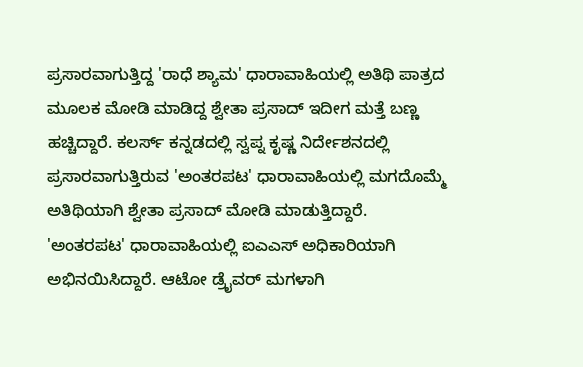ಪ್ರಸಾರವಾಗುತ್ತಿದ್ದ 'ರಾಧೆ ಶ್ಯಾಮ' ಧಾರಾವಾಹಿಯಲ್ಲಿ ಅತಿಥಿ ಪಾತ್ರದ ಮೂಲಕ ಮೋಡಿ ಮಾಡಿದ್ದ ಶ್ವೇತಾ ಪ್ರಸಾದ್ ಇದೀಗ ಮತ್ತೆ ಬಣ್ಣ ಹಚ್ಚಿದ್ದಾರೆ. ಕಲರ್ಸ್ ಕನ್ನಡದಲ್ಲಿ ಸ್ವಪ್ನ ಕೃಷ್ಣ ನಿರ್ದೇಶನದಲ್ಲಿ ಪ್ರಸಾರವಾಗುತ್ತಿರುವ 'ಅಂತರಪಟ' ಧಾರಾವಾಹಿಯಲ್ಲಿ ಮಗದೊಮ್ಮೆ ಅತಿಥಿಯಾಗಿ ಶ್ವೇತಾ ಪ್ರಸಾದ್ ಮೋಡಿ ಮಾಡುತ್ತಿದ್ದಾರೆ.
'ಅಂತರಪಟ' ಧಾರಾವಾಹಿಯಲ್ಲಿ ಐಎಎಸ್ ಅಧಿಕಾರಿಯಾಗಿ ಅಭಿನಯಿಸಿದ್ದಾರೆ. ಆಟೋ ಡ್ರೈವರ್ ಮಗಳಾಗಿ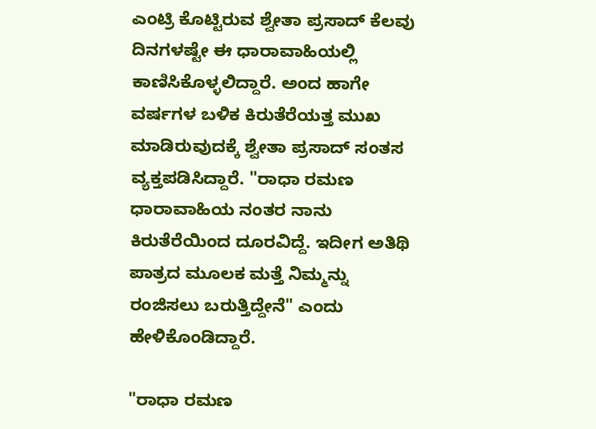ಎಂಟ್ರಿ ಕೊಟ್ಟಿರುವ ಶ್ವೇತಾ ಪ್ರಸಾದ್ ಕೆಲವು ದಿನಗಳಷ್ಟೇ ಈ ಧಾರಾವಾಹಿಯಲ್ಲಿ ಕಾಣಿಸಿಕೊಳ್ಳಲಿದ್ದಾರೆ. ಅಂದ ಹಾಗೇ ವರ್ಷಗಳ ಬಳಿಕ ಕಿರುತೆರೆಯತ್ತ ಮುಖ ಮಾಡಿರುವುದಕ್ಕೆ ಶ್ವೇತಾ ಪ್ರಸಾದ್ ಸಂತಸ ವ್ಯಕ್ತಪಡಿಸಿದ್ದಾರೆ. "ರಾಧಾ ರಮಣ ಧಾರಾವಾಹಿಯ ನಂತರ ನಾನು ಕಿರುತೆರೆಯಿಂದ ದೂರವಿದ್ದೆ. ಇದೀಗ ಅತಿಥಿ ಪಾತ್ರದ ಮೂಲಕ ಮತ್ತೆ ನಿಮ್ಮನ್ನು ರಂಜಿಸಲು ಬರುತ್ತಿದ್ದೇನೆ" ಎಂದು ಹೇಳಿಕೊಂಡಿದ್ದಾರೆ.

"ರಾಧಾ ರಮಣ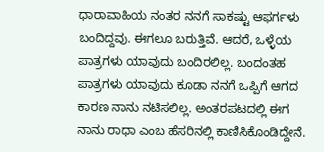ಧಾರಾವಾಹಿಯ ನಂತರ ನನಗೆ ಸಾಕಷ್ಟು ಆಫರ್ಗಳು ಬಂದಿದ್ದವು. ಈಗಲೂ ಬರುತ್ತಿವೆ. ಆದರೆ, ಒಳ್ಳೆಯ ಪಾತ್ರಗಳು ಯಾವುದು ಬಂದಿರಲಿಲ್ಲ. ಬಂದಂತಹ ಪಾತ್ರಗಳು ಯಾವುದು ಕೂಡಾ ನನಗೆ ಒಪ್ಪಿಗೆ ಆಗದ ಕಾರಣ ನಾನು ನಟಿಸಲಿಲ್ಲ. ಅಂತರಪಟದಲ್ಲಿ ಈಗ ನಾನು ರಾಧಾ ಎಂಬ ಹೆಸರಿನಲ್ಲಿ ಕಾಣಿಸಿಕೊಂಡಿದ್ದೇನೆ.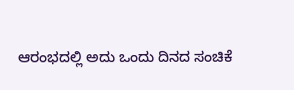ಆರಂಭದಲ್ಲಿ ಅದು ಒಂದು ದಿನದ ಸಂಚಿಕೆ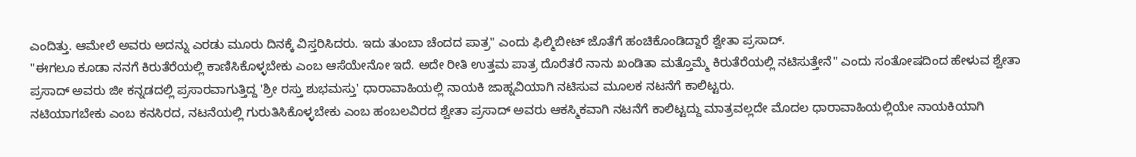ಎಂದಿತ್ತು. ಆಮೇಲೆ ಅವರು ಅದನ್ನು ಎರಡು ಮೂರು ದಿನಕ್ಕೆ ವಿಸ್ತರಿಸಿದರು. ಇದು ತುಂಬಾ ಚೆಂದದ ಪಾತ್ರ" ಎಂದು ಫಿಲ್ಮಿಬೀಟ್ ಜೊತೆಗೆ ಹಂಚಿಕೊಂಡಿದ್ದಾರೆ ಶ್ವೇತಾ ಪ್ರಸಾದ್.
"ಈಗಲೂ ಕೂಡಾ ನನಗೆ ಕಿರುತೆರೆಯಲ್ಲಿ ಕಾಣಿಸಿಕೊಳ್ಳಬೇಕು ಎಂಬ ಆಸೆಯೇನೋ ಇದೆ. ಅದೇ ರೀತಿ ಉತ್ತಮ ಪಾತ್ರ ದೊರೆತರೆ ನಾನು ಖಂಡಿತಾ ಮತ್ತೊಮ್ಮೆ ಕಿರುತೆರೆಯಲ್ಲಿ ನಟಿಸುತ್ತೇನೆ" ಎಂದು ಸಂತೋಷದಿಂದ ಹೇಳುವ ಶ್ವೇತಾ ಪ್ರಸಾದ್ ಅವರು ಜೀ ಕನ್ನಡದಲ್ಲಿ ಪ್ರಸಾರವಾಗುತ್ತಿದ್ದ 'ಶ್ರೀ ರಸ್ತು ಶುಭಮಸ್ತು' ಧಾರಾವಾಹಿಯಲ್ಲಿ ನಾಯಕಿ ಜಾಹ್ನವಿಯಾಗಿ ನಟಿಸುವ ಮೂಲಕ ನಟನೆಗೆ ಕಾಲಿಟ್ಟರು.
ನಟಿಯಾಗಬೇಕು ಎಂಬ ಕನಸಿರದ, ನಟನೆಯಲ್ಲಿ ಗುರುತಿಸಿಕೊಳ್ಳಬೇಕು ಎಂಬ ಹಂಬಲವಿರದ ಶ್ವೇತಾ ಪ್ರಸಾದ್ ಅವರು ಆಕಸ್ಮಿಕವಾಗಿ ನಟನೆಗೆ ಕಾಲಿಟ್ಟದ್ದು ಮಾತ್ರವಲ್ಲದೇ ಮೊದಲ ಧಾರಾವಾಹಿಯಲ್ಲಿಯೇ ನಾಯಕಿಯಾಗಿ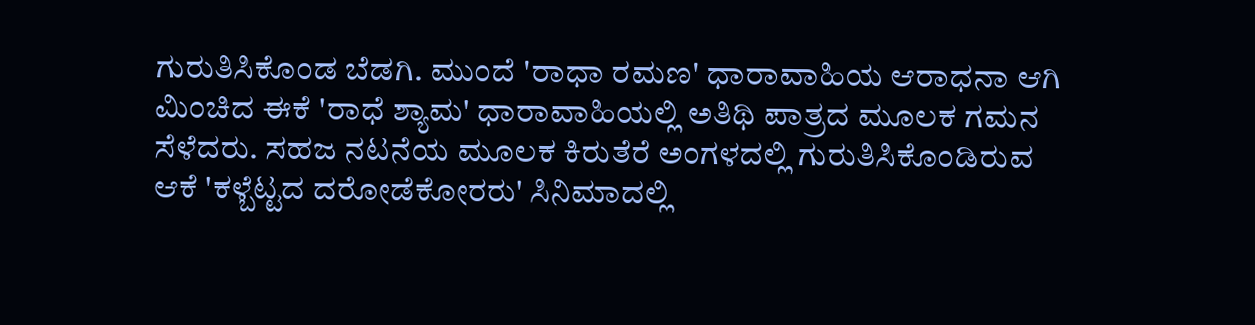ಗುರುತಿಸಿಕೊಂಡ ಬೆಡಗಿ. ಮುಂದೆ 'ರಾಧಾ ರಮಣ' ಧಾರಾವಾಹಿಯ ಆರಾಧನಾ ಆಗಿ ಮಿಂಚಿದ ಈಕೆ 'ರಾಧೆ ಶ್ಯಾಮ' ಧಾರಾವಾಹಿಯಲ್ಲಿ ಅತಿಥಿ ಪಾತ್ರದ ಮೂಲಕ ಗಮನ ಸೆಳೆದರು. ಸಹಜ ನಟನೆಯ ಮೂಲಕ ಕಿರುತೆರೆ ಅಂಗಳದಲ್ಲಿ ಗುರುತಿಸಿಕೊಂಡಿರುವ ಆಕೆ 'ಕಳ್ಬೆಟ್ಟದ ದರೋಡೆಕೋರರು' ಸಿನಿಮಾದಲ್ಲಿ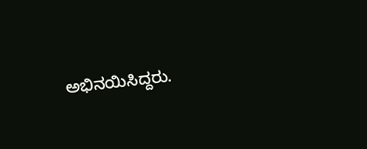ಅಭಿನಯಿಸಿದ್ದರು.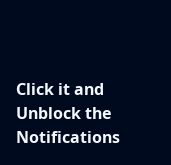Click it and Unblock the Notifications